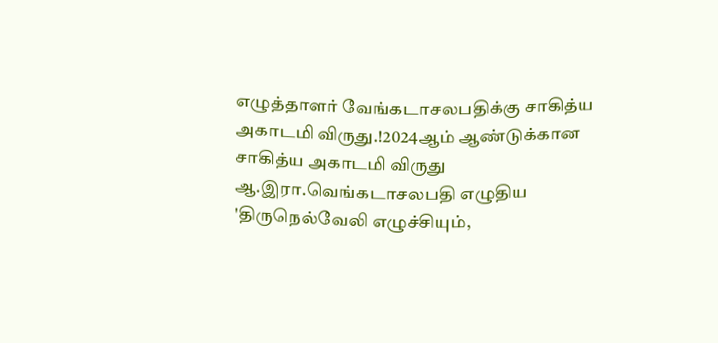எழுத்தாளர் வேங்கடாசலபதிக்கு சாகித்ய அகாடமி விருது.!2024ஆம் ஆண்டுக்கான சாகித்ய அகாடமி விருது ஆ.இரா.வெங்கடாசலபதி எழுதிய 'திருநெல்வேலி எழுச்சியும்,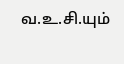வ.உ.சி.யும்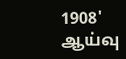1908' ஆய்வு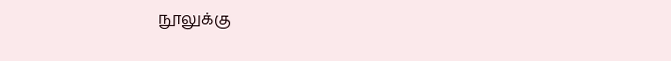நூலுக்கு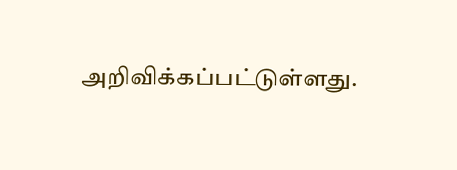அறிவிக்கப்பட்டுள்ளது.